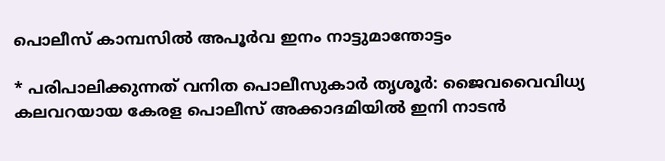പൊലീസ് കാമ്പസിൽ അപൂർവ ഇനം നാട്ടുമാന്തോട്ടം

* പരിപാലിക്കുന്നത് വനിത പൊലീസുകാർ തൃശൂർ: ജൈവവൈവിധ്യ കലവറയായ കേരള പൊലീസ് അക്കാദമിയിൽ ഇനി നാടൻ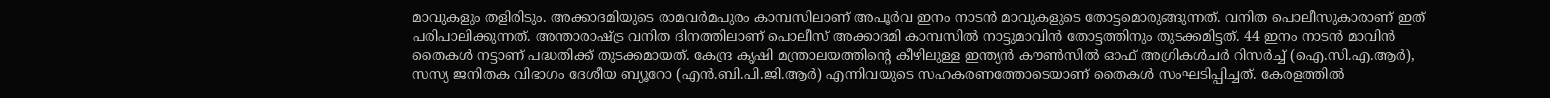മാവുകളും തളിരിടും. അക്കാദമിയുടെ രാമവർമപുരം കാമ്പസിലാണ് അപൂർവ ഇനം നാടൻ മാവുകളുടെ തോട്ടമൊരുങ്ങുന്നത്. വനിത പൊലീസുകാരാണ് ഇത് പരിപാലിക്കുന്നത്. അന്താരാഷ്ട്ര വനിത ദിനത്തിലാണ് പൊലീസ് അക്കാദമി കാമ്പസിൽ നാട്ടുമാവിൻ തോട്ടത്തിനും തുടക്കമിട്ടത്. 44 ഇനം നാടൻ മാവിൻ തൈകൾ നട്ടാണ് പദ്ധതിക്ക് തുടക്കമായത്. കേന്ദ്ര കൃഷി മന്ത്രാലയത്തിന്‍റെ കീഴിലുള്ള ഇന്ത്യൻ കൗൺസിൽ ഓഫ് അഗ്രികൾചർ റിസർച്ച് (ഐ.സി.എ.ആർ), സസ്യ ജനിതക വിഭാഗം ദേശീയ ബ്യൂറോ (എൻ.ബി.പി.ജി.ആർ) എന്നിവയുടെ സഹകരണത്തോടെയാണ് തൈകൾ സംഘടിപ്പിച്ചത്. കേരളത്തിൽ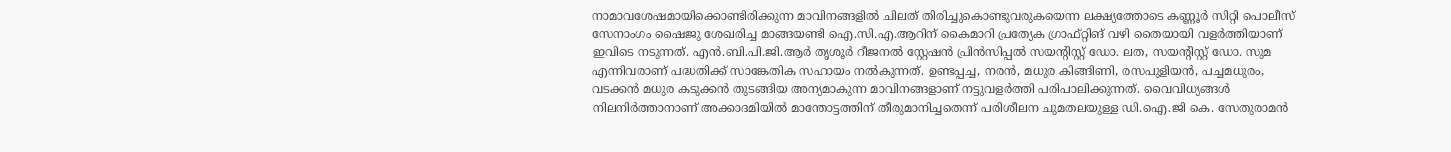നാമാവശേഷമായിക്കൊണ്ടിരിക്കുന്ന മാവിനങ്ങളിൽ ചിലത് തിരിച്ചുകൊണ്ടുവരുകയെന്ന ലക്ഷ്യത്തോടെ കണ്ണൂർ സിറ്റി പൊലീസ് സേനാംഗം ഷൈജു ശേഖരിച്ച മാങ്ങയണ്ടി ഐ.സി.എ.ആറിന് കൈമാറി പ്രത്യേക ഗ്രാഫ്റ്റിങ് വഴി തൈയായി വളർത്തിയാണ് ഇവിടെ നടുന്നത്. എൻ.ബി.പി.ജി.ആർ തൃശൂർ റീജനൽ സ്റ്റേഷൻ പ്രിൻസിപ്പൽ സയന്‍റിസ്റ്റ് ഡോ. ലത, സയന്‍റിസ്റ്റ് ഡോ. സുമ എന്നിവരാണ് പദ്ധതിക്ക് സാങ്കേതിക സഹായം നൽകുന്നത്. ഉണ്ടപ്പച്ച, നരൻ, മധുര കിങ്ങിണി, രസപുളിയൻ, പച്ചമധുരം, വടക്കൻ മധുര കടുക്കൻ തുടങ്ങിയ അന്യമാകുന്ന മാവിനങ്ങളാണ് നട്ടുവളർത്തി പരിപാലിക്കുന്നത്. വൈവിധ്യങ്ങൾ നിലനിർത്താനാണ് അക്കാദമിയിൽ മാന്തോട്ടത്തിന് തീരുമാനിച്ചതെന്ന് പരിശീലന ചുമതലയുള്ള ഡി.ഐ.ജി കെ. സേതുരാമൻ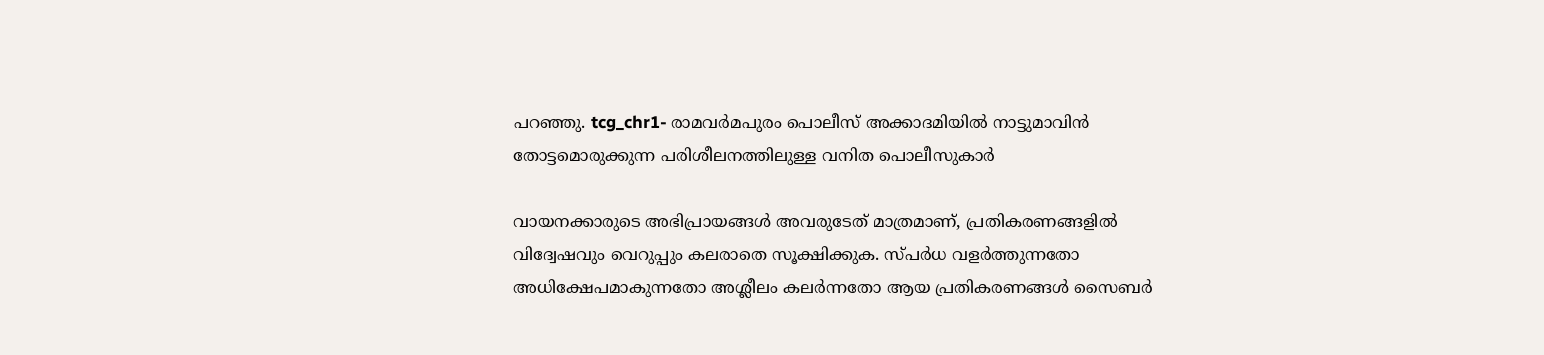പറഞ്ഞു. tcg_chr1- രാമവർമപുരം പൊലീസ് അക്കാദമിയിൽ നാട്ടുമാവിൻ തോട്ടമൊരുക്കുന്ന പരിശീലനത്തിലുള്ള വനിത പൊലീസുകാർ

വായനക്കാരുടെ അഭിപ്രായങ്ങള്‍ അവരുടേത് മാത്രമാണ്, പ്രതികരണങ്ങളിൽ വിദ്വേഷവും വെറുപ്പും കലരാതെ സൂക്ഷിക്കുക. സ്പർധ വളർത്തുന്നതോ അധിക്ഷേപമാകുന്നതോ അശ്ലീലം കലർന്നതോ ആയ പ്രതികരണങ്ങൾ സൈബർ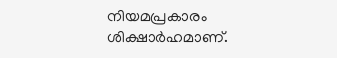നിയമപ്രകാരം ശിക്ഷാർഹമാണ്.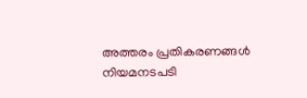അത്തരം പ്രതികരണങ്ങൾ നിയമനടപടി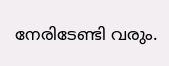നേരിടേണ്ടി വരും.